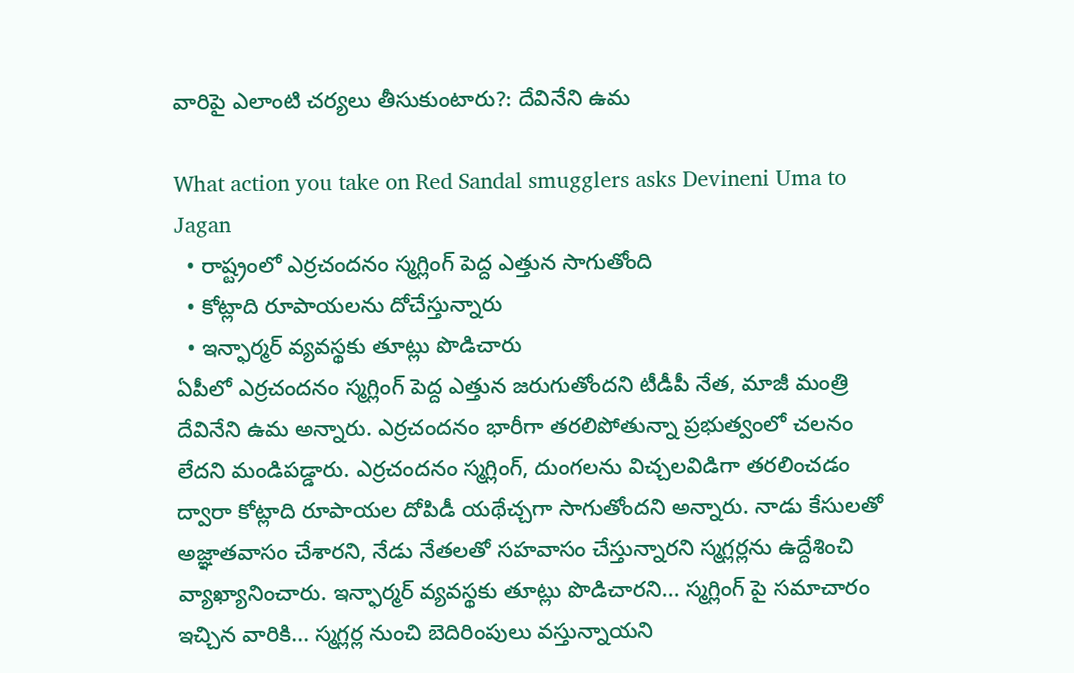వారిపై ఎలాంటి చర్యలు తీసుకుంటారు?: దేవినేని ఉమ

What action you take on Red Sandal smugglers asks Devineni Uma to Jagan
  • రాష్ట్రంలో ఎర్రచందనం స్మగ్లింగ్ పెద్ద ఎత్తున సాగుతోంది
  • కోట్లాది రూపాయలను దోచేస్తున్నారు
  • ఇన్ఫార్మర్ వ్యవస్థకు తూట్లు పొడిచారు
ఏపీలో ఎర్రచందనం స్మగ్లింగ్ పెద్ద ఎత్తున జరుగుతోందని టీడీపీ నేత, మాజీ మంత్రి దేవినేని ఉమ అన్నారు. ఎర్రచందనం భారీగా తరలిపోతున్నా ప్రభుత్వంలో చలనం లేదని మండిపడ్డారు. ఎర్రచందనం స్మగ్లింగ్, దుంగలను విచ్చలవిడిగా తరలించడం ద్వారా కోట్లాది రూపాయల దోపిడీ యథేచ్చగా సాగుతోందని అన్నారు. నాడు కేసులతో అజ్ఞాతవాసం చేశారని, నేడు నేతలతో సహవాసం చేస్తున్నారని స్మగ్లర్లను ఉద్దేశించి వ్యాఖ్యానించారు. ఇన్ఫార్మర్ వ్యవస్థకు తూట్లు పొడిచారని... స్మగ్లింగ్ పై సమాచారం ఇచ్చిన వారికి... స్మగ్లర్ల నుంచి బెదిరింపులు వస్తున్నాయని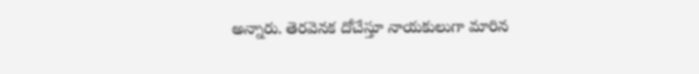అన్నారు. తెరవెనక దోచేస్తూ నాయకులుగా మారిన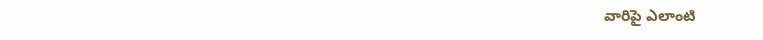వారిపై ఎలాంటి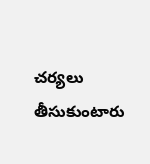చర్యలు తీసుకుంటారు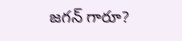జగన్ గారూ?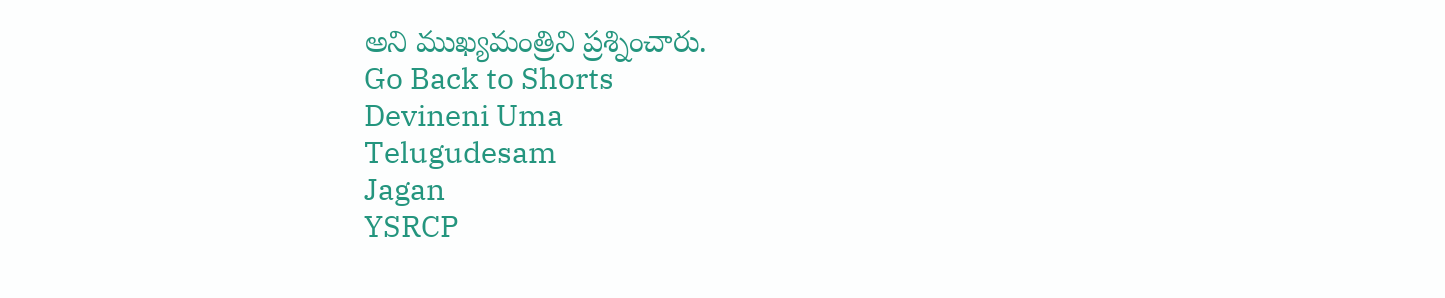అని ముఖ్యమంత్రిని ప్రశ్నించారు.
Go Back to Shorts
Devineni Uma
Telugudesam
Jagan
YSRCP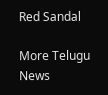Red Sandal

More Telugu News